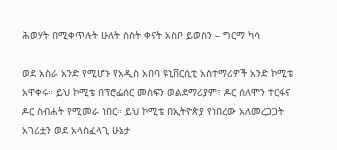ሕወሃት በሚቀጥሉት ሁለት ስስት ቀናት አስቦ ይወስን – ግርማ ካሳ

ወደ አስራ አንድ የሚሆኑ የአዲስ አበባ ዩኒቨርሲቲ አስተማሪዎች አንድ ኮሚቴ አዋቀሩ። ይህ ኮሚቴ በፕሮፌሰር መስፍን ወልደማሪያም፣ ዶር ሰለሞን ተርፋና ዶር ስብሐት የሚመራ ነበር። ይህ ኮሚቴ በኢትዮጵያ የነበረው አለመረጋጋት አገሪቷን ወደ አላስፈላጊ ሁኔታ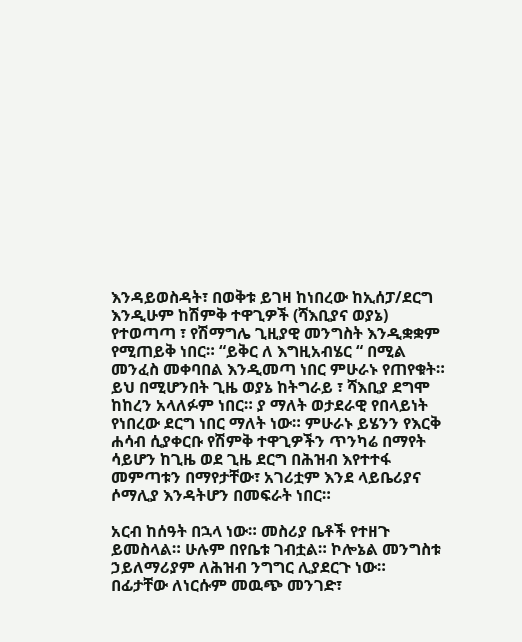እንዳይወስዳት፣ በወቅቱ ይገዛ ከነበረው ከኢሰፓ/ደርግ እንዲሁም ከሽምቅ ተዋጊዎች (ሻእቢያና ወያኔ) የተወጣጣ ፣ የሽማግሌ ጊዚያዊ መንግስት እንዲቋቋም የሚጠይቅ ነበር። “ይቅር ለ እግዚአብሄር “ በሚል መንፈስ መቀባበል እንዲመጣ ነበር ምሁራኑ የጠየቁት። ይህ በሚሆንበት ጊዜ ወያኔ ከትግራይ ፣ ሻእቢያ ደግሞ ከከረን አላለፉም ነበር። ያ ማለት ወታደራዊ የበላይነት የነበረው ደርግ ነበር ማለት ነው። ምሁራኑ ይሄንን የእርቅ ሐሳብ ሲያቀርቡ የሽምቅ ተዋጊዎችን ጥንካሬ በማየት ሳይሆን ከጊዜ ወደ ጊዜ ደርግ በሕዝብ እየተተፋ መምጣቱን በማየታቸው፣ አገሪቷም እንደ ላይቤሪያና ሶማሊያ እንዳትሆን በመፍራት ነበር።

አርብ ከሰዓት በኋላ ነው። መስሪያ ቤቶች የተዘጉ ይመስላል። ሁሉም በየቤቱ ገብቷል። ኮሎኔል መንግስቱ ኃይለማሪያም ለሕዝብ ንግግር ሊያደርጉ ነው። በፊታቸው ለነርሱም መዉጭ መንገድ፣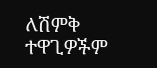ለሽምቅ ተዋጊዎችም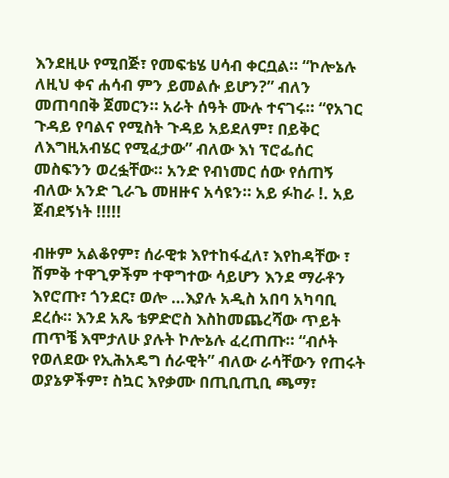እንደዚሁ የሚበጅ፣ የመፍቴሄ ሀሳብ ቀርቧል። “ኮሎኔሉ ለዚህ ቀና ሐሳብ ምን ይመልሱ ይሆን?” ብለን መጠባበቅ ጀመርን። አራት ሰዓት ሙሉ ተናገሩ። “የአገር ጉዳይ የባልና የሚስት ጉዳይ አይደለም፣ በይቅር ለእግዚአብሄር የሚፈታው” ብለው እነ ፕሮፌሰር መስፍንን ወረፏቸው። አንድ የብነመር ሰው የሰጠኝ ብለው አንድ ጊራጌ መዘዙና አሳዩን። አይ ፉከራ !. አይ ጀብደኝነት !!!!!

ብዙም አልቆየም፣ ሰራዊቱ እየተከፋፈለ፣ እየከዳቸው ፣ ሽምቅ ተዋጊዎችም ተዋግተው ሳይሆን እንደ ማራቶን እየሮጡ፣ ጎንደር፣ ወሎ …እያሉ አዲስ አበባ አካባቢ ደረሱ። እንደ አጼ ቴዎድሮስ እስከመጨረሻው ጥይት ጠጥቼ እሞታለሁ ያሉት ኮሎኔሉ ፈረጠጡ። “ብሶት የወለደው የኢሕአዴግ ሰራዊት” ብለው ራሳቸውን የጠሩት ወያኔዎችም፣ ስኳር እየቃሙ በጢቢጢቢ ጫማ፣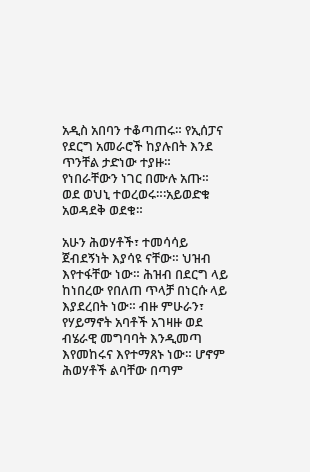አዲስ አበባን ተቆጣጠሩ። የኢሰፓና የደርግ አመራሮች ከያሉበት እንደ ጥንቸል ታድነው ተያዙ። የነበራቸውን ነገር በሙሉ አጡ። ወደ ወህኒ ተወረወሩ።፡አይወድቁ አወዳደቅ ወደቁ።

አሁን ሕወሃቶች፣ ተመሳሳይ ጀብደኝነት እያሳዩ ናቸው። ህዝብ እየተፋቸው ነው። ሕዝብ በደርግ ላይ ከነበረው የበለጠ ጥላቻ በነርሱ ላይ እያደረበት ነው። ብዙ ምሁራን፣ የሃይማኖት አባቶች አገዛዙ ወደ ብሄራዊ መግባባት እንዲመጣ እየመከሩና እየተማጸኑ ነው። ሆኖም ሕወሃቶች ልባቸው በጣም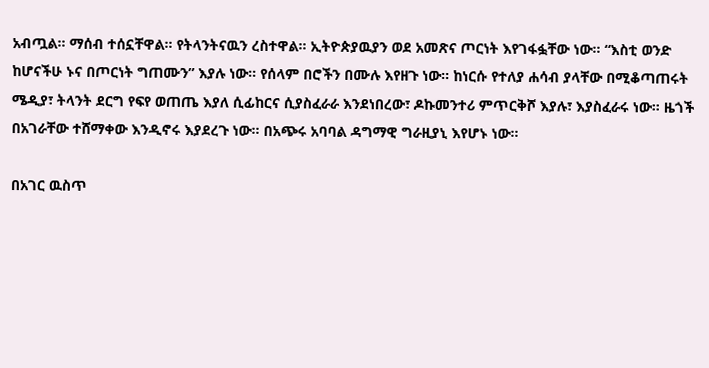አብጧል። ማሰብ ተሰኗቸዋል። የትላንትናዉን ረስተዋል። ኢትዮጵያዉያን ወደ አመጽና ጦርነት እየገፋፏቸው ነው። “እስቲ ወንድ ከሆናችሁ ኑና በጦርነት ግጠሙን” እያሉ ነው። የሰላም በሮችን በሙሉ እየዘጉ ነው። ከነርሱ የተለያ ሐሳብ ያላቸው በሚቆጣጠሩት ሜዲያ፣ ትላንት ደርግ የፍየ ወጠጤ እያለ ሲፊከርና ሲያስፈራራ እንደነበረው፣ ዶኩመንተሪ ምጥርቅሾ እያሉ፣ እያስፈራሩ ነው። ዜጎች በአገራቸው ተሸማቀው እንዲኖሩ እያደረጉ ነው። በአጭሩ አባባል ዳግማዊ ግራዚያኒ እየሆኑ ነው።

በአገር ዉስጥ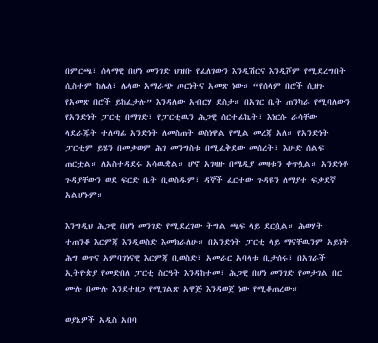በምርጫ፣ ሰላማዊ በሆነ መንገድ ህዝቡ የፈለገውን እንዲሽርና እንዲሾም የሚደረግበት ሲስተም ከሌለ፣ ሌላው አማራጭ ጦርነትና አመጽ ነው። “የሰላም በሮች ሲዘጉ የአመጽ በሮች ይከፈታሉ” እንዳለው አብርሃ ደስታ። በአገር ቤት ጠንካራ የሚባለውን የአንድነት ፓርቲ በማገድ፣ የፓርቲዉን ሕጋዊ ሰርተፊኬት፣ እነርሱ ራሳቸው ላደራጁት ተለጣፊ አንድነት ለመስጠት ወስነዋል የሚል መረጃ አለ። የአንድነት ፓርቲም ይሄን በመቃወም ሕገ መንግስቱ በሚፈቅደው መሰረት፣ እሁድ ሰልፍ ጠርቷል። ለአስተዳደሩ አሳዉቋል። ሆኖ አገዛዙ በሜዲያ መዛቱን ቀጥሏል። አንድነቶ ጉዳያቸውን ወደ ፍርድ ቤት ቢወስዱም፣ ዳኞች ፈርተው ጉዳዩን ለማያተ ፍቃደኛ አልሆኑም።

እንግዲህ ሕጋዊ በሆነ መንገድ የሚደረገው ትግል ጫፍ ላይ ደርሷል። ሕወሃት ተጠንቆ እርምጃ እንዲወስድ እመክራለሁ። በአንድነት ፓርቲ ላይ ማናቸዉንም አይነት ሕግ ወጥና አምባገነናዊ እርምጃ ቢወስድ፣ አመራር አባላቱ ቢታሰሩ፣ በአገራች ኢትዮጵያ የመድበለ ፓርቲ ስርዓት እንዳከተመ፣ ሕጋዊ በሆነ መንገድ የመታገል በር ሙሉ በሙሉ እንደተዘጋ የሚገልጽ አዋጅ እንዳወጀ ነው የሚቆጠረው።

ወያኔዎች አዲስ አበባ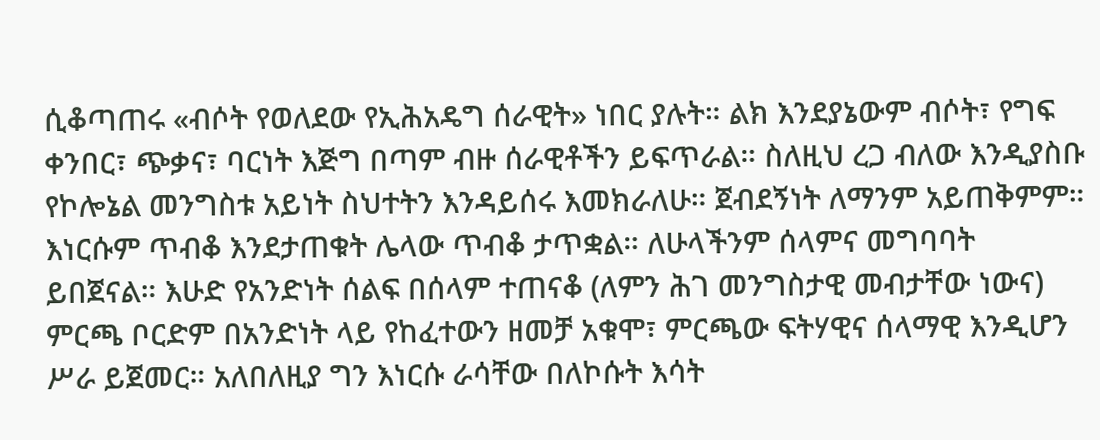ሲቆጣጠሩ «ብሶት የወለደው የኢሕአዴግ ሰራዊት» ነበር ያሉት። ልክ እንደያኔውም ብሶት፣ የግፍ ቀንበር፣ ጭቃና፣ ባርነት እጅግ በጣም ብዙ ሰራዊቶችን ይፍጥራል። ስለዚህ ረጋ ብለው እንዲያስቡ የኮሎኔል መንግስቱ አይነት ስህተትን እንዳይሰሩ እመክራለሁ። ጀብደኝነት ለማንም አይጠቅምም። እነርሱም ጥብቆ እንደታጠቁት ሌላው ጥብቆ ታጥቋል። ለሁላችንም ሰላምና መግባባት ይበጀናል። እሁድ የአንድነት ሰልፍ በሰላም ተጠናቆ (ለምን ሕገ መንግስታዊ መብታቸው ነውና) ምርጫ ቦርድም በአንድነት ላይ የከፈተውን ዘመቻ አቁሞ፣ ምርጫው ፍትሃዊና ሰላማዊ እንዲሆን ሥራ ይጀመር። አለበለዚያ ግን እነርሱ ራሳቸው በለኮሱት እሳት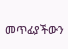መጥፊያችውን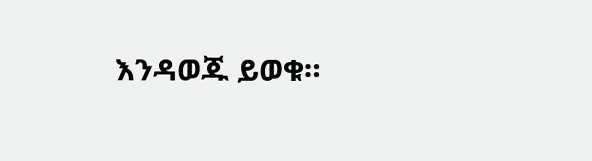እንዳወጁ ይወቁ።